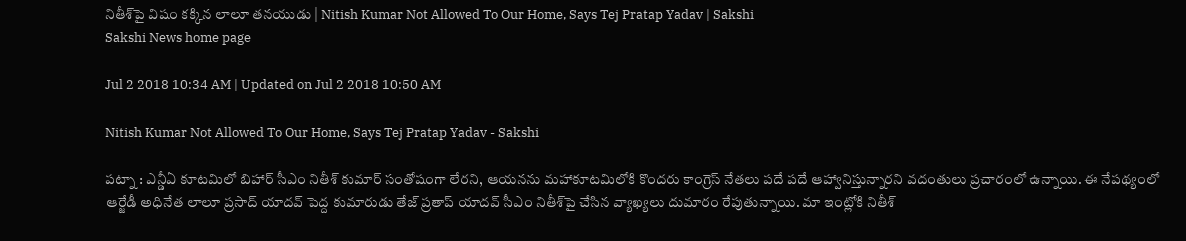నితీశ్‌పై విషం కక్కిన లాలూ తనయుడు | Nitish Kumar Not Allowed To Our Home, Says Tej Pratap Yadav | Sakshi
Sakshi News home page

Jul 2 2018 10:34 AM | Updated on Jul 2 2018 10:50 AM

Nitish Kumar Not Allowed To Our Home, Says Tej Pratap Yadav - Sakshi

పట్నా : ఎన్డీఏ కూటమిలో బిహార్‌ సీఎం నితీశ్‌ కుమార్‌ సంతోషంగా లేరని, ఆయనను మహాకూటమిలోకి కొందరు కాంగ్రెస్‌ నేతలు పదే పదే ఆహ్వానిస్తున్నారని వదంతులు ప్రచారంలో ఉన్నాయి. ఈ నేపథ్యంలో ఆర్జేడీ అధినేత లాలూ ప్రసాద్‌ యాదవ్‌ పెద్ద కుమారుడు తేజ్‌ ప్రతాప్‌ యాదవ్‌ సీఎం నితీశ్‌పై చేసిన వ్యాఖ్యలు దుమారం రేపుతున్నాయి. మా ఇంట్లోకి నితీశ్‌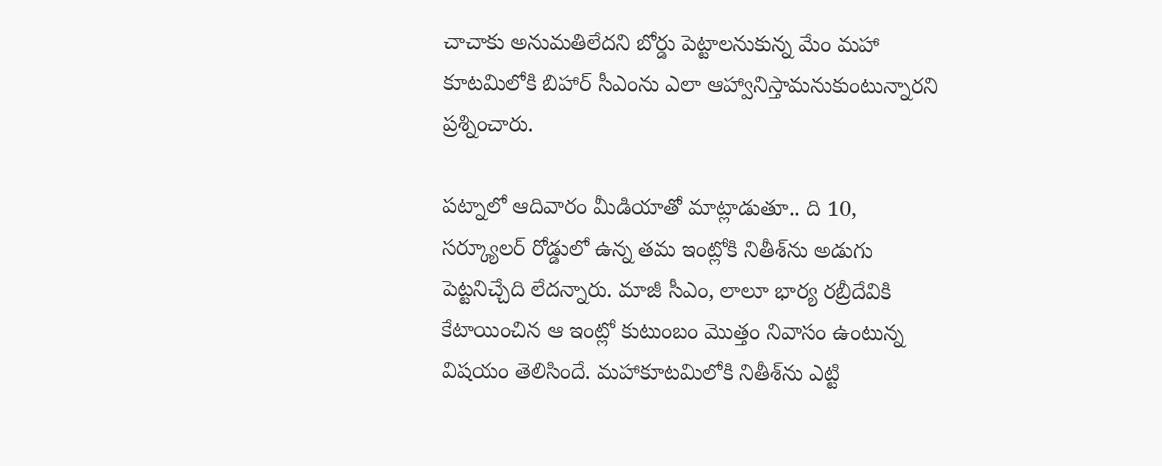చాచాకు అనుమతిలేదని బోర్డు పెట్టాలనుకున్న మేం మహా కూటమిలోకి బిహార్‌ సీఎంను ఎలా ఆహ్వానిస్తామనుకుంటున్నారని ప్రశ్నించారు.

పట్నాలో ఆదివారం మీడియాతో మాట్లాడుతూ.. ది 10, సర్క్యూలర్‌ రోడ్డులో ఉన్న తమ ఇంట్లోకి నితీశ్‌ను అడుగు పెట్టనిచ్చేది లేదన్నారు. మాజీ సీఎం, లాలూ భార్య రబ్రీదేవికి కేటాయించిన ఆ ఇంట్లో కుటుంబం మొత్తం నివాసం ఉంటున్న విషయం తెలిసిందే. మహాకూటమిలోకి నితీశ్‌ను ఎట్టి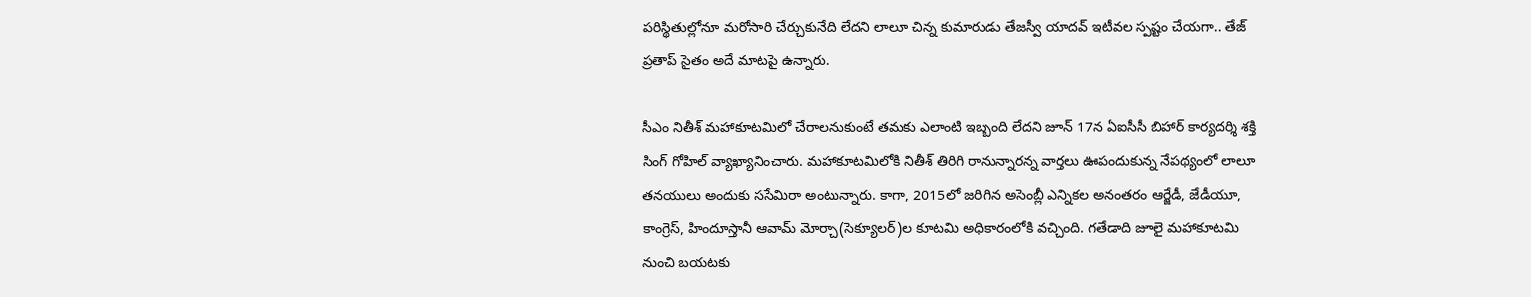పరిస్థితుల్లోనూ మరోసారి చేర్చుకునేది లేదని లాలూ చిన్న కుమారుడు తేజస్వీ యాదవ్‌ ఇటీవల స్పష్టం చేయగా.. తేజ్‌ ప్రతాప్‌ సైతం అదే మాటపై ఉన్నారు.

సీఎం నితీశ్‌ మహాకూటమిలో చేరాలనుకుంటే తమకు ఎలాంటి ఇబ్బంది లేదని జూన్‌ 17న ఏఐసీసీ బిహార్‌ కార్యదర్శి శక్తి సింగ్‌ గోహిల్‌ వ్యాఖ్యానించారు. మహాకూటమిలోకి నితీశ్‌ తిరిగి రానున్నారన్న వార్తలు ఊపందుకున్న నేపథ్యంలో లాలూ తనయులు అందుకు ససేమిరా అంటున్నారు. కాగా, 2015లో జరిగిన అసెంబ్లీ ఎన్నికల అనంతరం ఆర్జేడీ, జేడీయూ, కాంగ్రెస్‌, హిందూస్తానీ ఆవామ్‌ మోర్చా(సెక్యూలర్‌)ల కూటమి అధికారంలోకి వచ్చింది. గతేడాది జూలై మహాకూటమి నుంచి బయటకు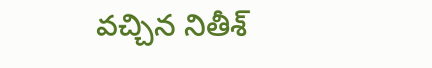వచ్చిన నితీశ్‌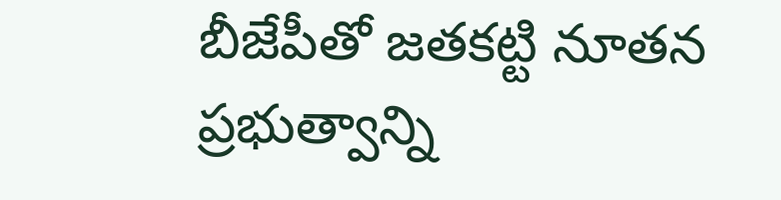బీజేపీతో జతకట్టి నూతన ప్రభుత్వాన్ని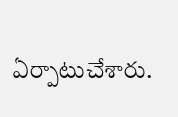ఏర్పాటుచేశారు.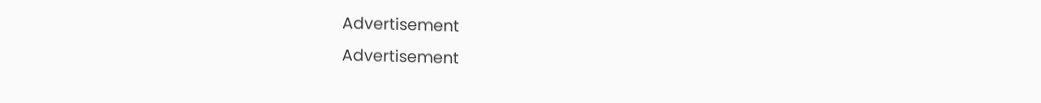Advertisement
Advertisement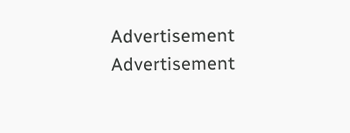Advertisement
Advertisement